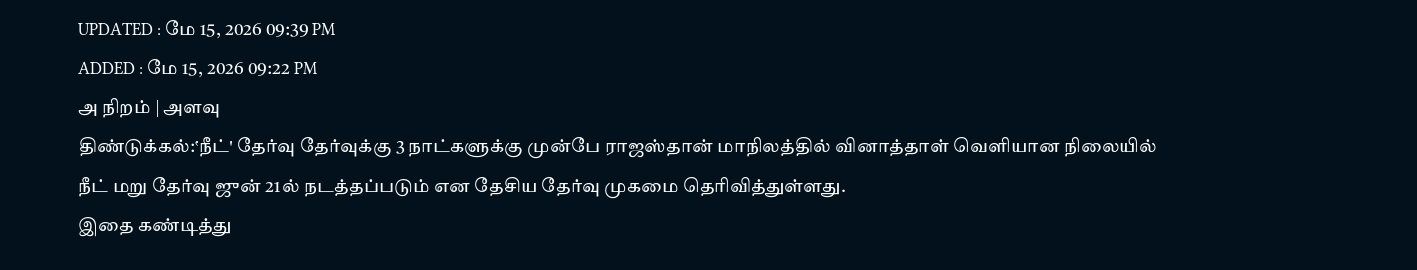UPDATED : மே 15, 2026 09:39 PM
ADDED : மே 15, 2026 09:22 PM
அ நிறம் | அளவு
திண்டுக்கல்:‛நீட்' தேர்வு தேர்வுக்கு 3 நாட்களுக்கு முன்பே ராஜஸ்தான் மாநிலத்தில் வினாத்தாள் வெளியான நிலையில் நீட் மறு தேர்வு ஜுன் 21ல் நடத்தப்படும் என தேசிய தேர்வு முகமை தெரிவித்துள்ளது.
இதை கண்டித்து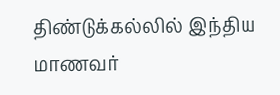திண்டுக்கல்லில் இந்திய மாணவர்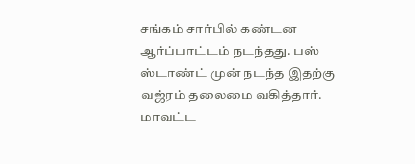சங்கம் சார்பில் கண்டன ஆர்ப்பாட்டம் நடந்தது. பஸ் ஸ்டாண்ட் முன் நடந்த இதற்கு வஜ்ரம் தலைமை வகித்தார். மாவட்ட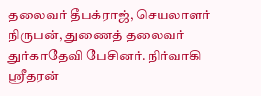தலைவர் தீபக்ராஜ், செயலாளர் நிருபன், துணைத் தலைவர் துர்காதேவி பேசினர். நிர்வாகி ஸ்ரீதரன்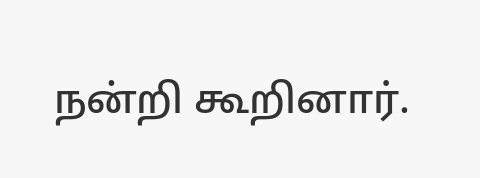நன்றி கூறினார்.